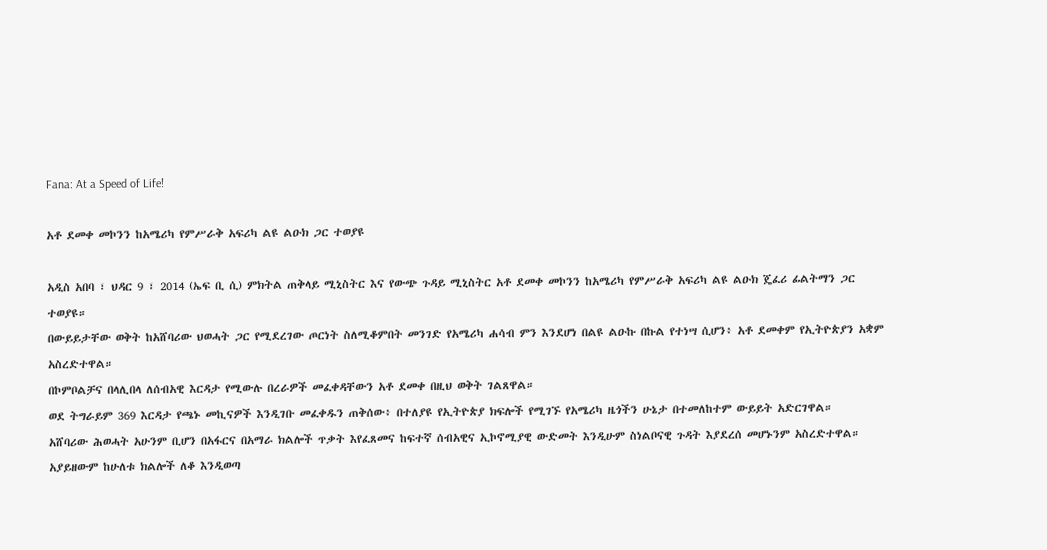Fana: At a Speed of Life!

አቶ ደመቀ መኮንን ከአሜሪካ የምሥራቅ አፍሪካ ልዩ ልዑክ ጋር ተወያዩ

አዲስ አበባ ፣ ህዳር 9 ፣ 2014 (ኤፍ ቢ ሲ) ምክትል ጠቅላይ ሚኒስትር እና የውጭ ጉዳይ ሚኒስትር አቶ ደመቀ መኮንን ከአሜሪካ የምሥራቅ አፍሪካ ልዩ ልዑክ ጄፈሪ ፊልትማን ጋር ተወያዩ።
በውይይታቸው ወቅት ከአሸባሪው ህወሓት ጋር የሚደረገው ጦርነት ስለሚቆምበት መንገድ የአሜሪካ ሐሳብ ምን እንደሆነ በልዩ ልዑኩ በኩል የተነሣ ሲሆን፥ አቶ ደመቀም የኢትዮጵያን አቋም አስረድተዋል።
በኮምቦልቻና በላሊበላ ለሰብአዊ እርዳታ የሚውሉ በረራዎች መፈቀዳቸውን አቶ ደመቀ በዚህ ወቅት ገልጸዋል።
ወደ ትግራይም 369 እርዳታ የጫኑ መኪናዎች እንዲገቡ መፈቀዱን ጠቅሰው፥ በተለያዩ የኢትዮጵያ ክፍሎች የሚገኙ የአሜሪካ ዜጎችን ሁኔታ በተመለከተም ውይይት አድርገዋል።
አሸባሪው ሕወሓት አሁንም ቢሆን በአፋርና በአማራ ክልሎች ጥቃት እየፈጸመና ከፍተኛ ሰብአዊና ኢኮኖሚያዊ ውድመት እንዲሁም ስነልቦናዊ ጉዳት እያደረሰ መሆኑንም አስረድተዋል።
አያይዘውም ከሁለቱ ክልሎች ለቆ እንዲወጣ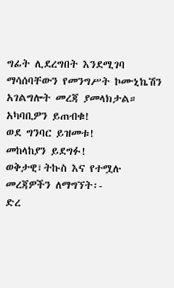ግፊት ሊደረግበት እንደሚገባ ማሳሰባቸውን የመንግሥት ኮሙኒኬሽን አገልግሎት መረጃ ያመላክታል።
አካባቢዎን ይጠብቁ!
ወደ ግንባር ይዝመቱ!
መከላከያን ይደግፉ!
ወቅታዊ፣ትኩስ እና የተሟሉ መረጃዎችን ለማግኘት፡-
ድረ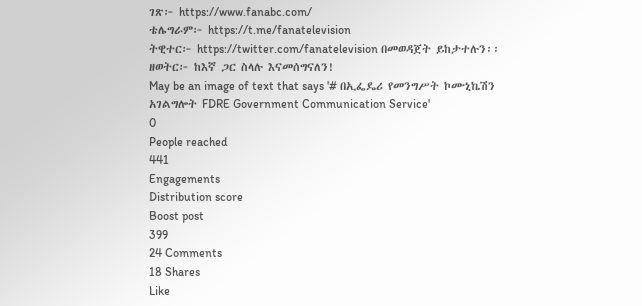ገጽ፦ https://www.fanabc.com/
ቴሌግራም፦ https://t.me/fanatelevision
ትዊተር፦ https://twitter.com/fanatelevision በመወዳጀት ይከታተሉን፡፡
ዘወትር፦ ከእኛ ጋር ስላሉ እናመሰግናለን!
May be an image of text that says '# በኢፌዴሪ የመንግሥት ኮሙኒኬሽን አገልግሎት FDRE Government Communication Service'
0
People reached
441
Engagements
Distribution score
Boost post
399
24 Comments
18 Shares
Like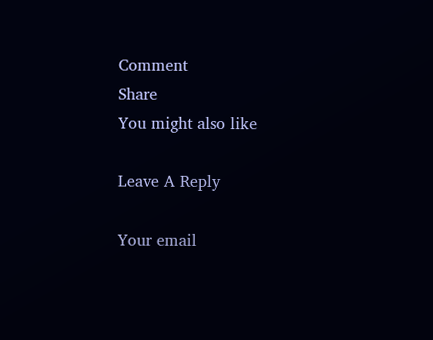Comment
Share
You might also like

Leave A Reply

Your email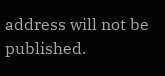address will not be published.